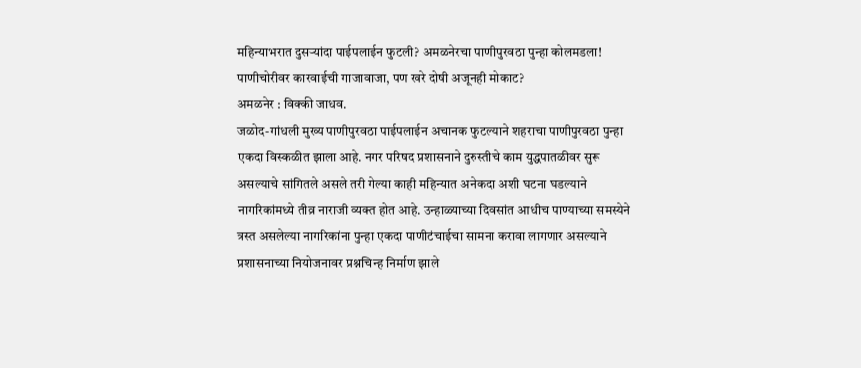महिन्याभरात दुसऱ्यांदा पाईपलाईन फुटली? अमळनेरचा पाणीपुरवठा पुन्हा कोलमडला!
पाणीचोरीवर कारवाईची गाजावाजा, पण खरे दोषी अजूनही मोकाट?
अमळनेर : विक्की जाधव.
जळोद-गांधली मुख्य पाणीपुरवठा पाईपलाईन अचानक फुटल्याने शहराचा पाणीपुरवठा पुन्हा एकदा विस्कळीत झाला आहे. नगर परिषद प्रशासनाने दुरुस्तीचे काम युद्धपातळीवर सुरू असल्याचे सांगितले असले तरी गेल्या काही महिन्यात अनेकदा अशी घटना घडल्याने नागरिकांमध्ये तीव्र नाराजी व्यक्त होत आहे. उन्हाळ्याच्या दिवसांत आधीच पाण्याच्या समस्येने त्रस्त असलेल्या नागरिकांना पुन्हा एकदा पाणीटंचाईचा सामना करावा लागणार असल्याने प्रशासनाच्या नियोजनावर प्रश्नचिन्ह निर्माण झाले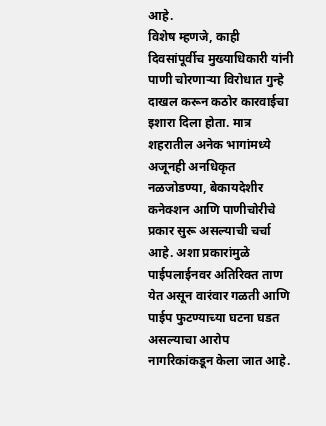आहे.
विशेष म्हणजे, काही दिवसांपूर्वीच मुख्याधिकारी यांनी पाणी चोरणाऱ्या विरोधात गुन्हे दाखल करून कठोर कारवाईचा इशारा दिला होता. मात्र शहरातील अनेक भागांमध्ये अजूनही अनधिकृत नळजोडण्या, बेकायदेशीर कनेक्शन आणि पाणीचोरीचे प्रकार सुरू असल्याची चर्चा आहे. अशा प्रकारांमुळे पाईपलाईनवर अतिरिक्त ताण येत असून वारंवार गळती आणि पाईप फुटण्याच्या घटना घडत असल्याचा आरोप नागरिकांकडून केला जात आहे.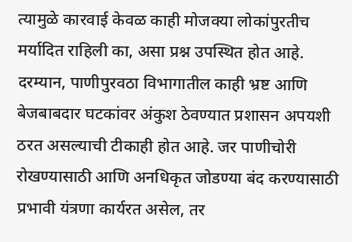त्यामुळे कारवाई केवळ काही मोजक्या लोकांपुरतीच मर्यादित राहिली का, असा प्रश्न उपस्थित होत आहे.
दरम्यान, पाणीपुरवठा विभागातील काही भ्रष्ट आणि बेजबाबदार घटकांवर अंकुश ठेवण्यात प्रशासन अपयशी ठरत असल्याची टीकाही होत आहे. जर पाणीचोरी रोखण्यासाठी आणि अनधिकृत जोडण्या बंद करण्यासाठी प्रभावी यंत्रणा कार्यरत असेल, तर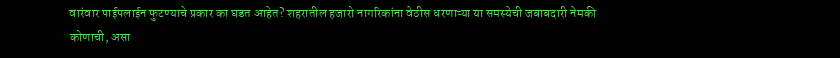वारंवार पाईपलाईन फुटण्याचे प्रकार का घडत आहेत? शहरातील हजारो नागरिकांना वेठीस धरणाऱ्या या समस्येची जबाबदारी नेमकी कोणाची, असा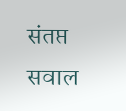संतप्त सवाल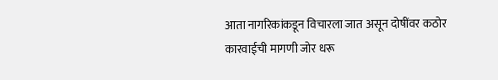आता नागरिकांकडून विचारला जात असून दोषींवर कठोर कारवाईची मागणी जोर धरू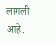लागली आहे.